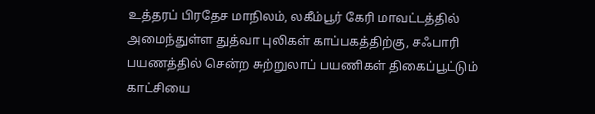உத்தரப் பிரதேச மாநிலம், லகீம்பூர் கேரி மாவட்டத்தில் அமைந்துள்ள துத்வா புலிகள் காப்பகத்திற்கு, சஃபாரி பயணத்தில் சென்ற சுற்றுலாப் பயணிகள் திகைப்பூட்டும் காட்சியை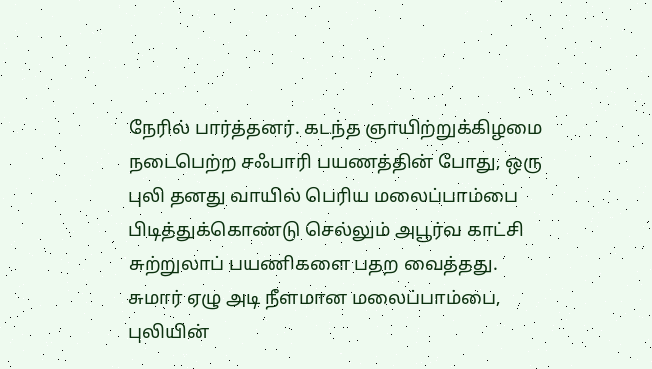நேரில் பார்த்தனர். கடந்த ஞாயிற்றுக்கிழமை நடைபெற்ற சஃபாரி பயணத்தின் போது, ஒரு புலி தனது வாயில் பெரிய மலைப்பாம்பை பிடித்துக்கொண்டு செல்லும் அபூர்வ காட்சி சுற்றுலாப் பயணிகளை பதற வைத்தது. சுமார் ஏழு அடி நீளமான மலைப்பாம்பை, புலியின்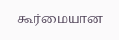கூர்மையான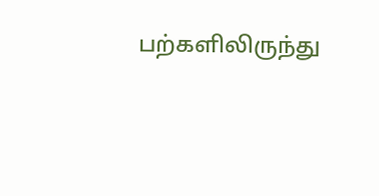பற்களிலிருந்து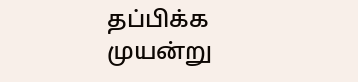தப்பிக்க முயன்று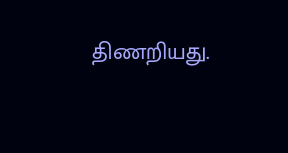திணறியது.